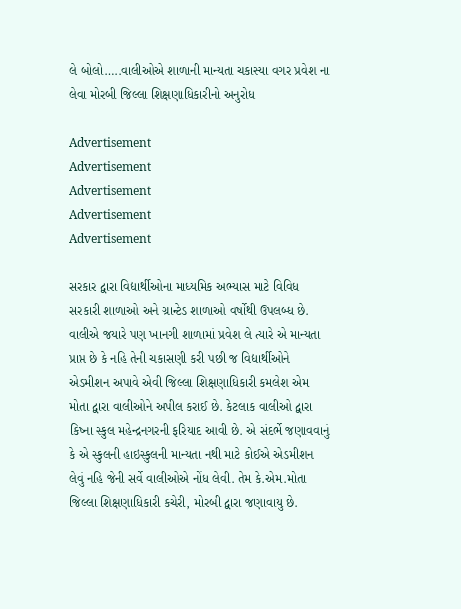લે બોલો…..વાલીઓએ શાળાની માન્યતા ચકાસ્યા વગર પ્રવેશ ના લેવા મોરબી જિલ્લા શિક્ષણાધિકારીનો અનુરોધ

Advertisement
Advertisement
Advertisement
Advertisement
Advertisement

સરકાર દ્વારા વિદ્યાર્થીઓના માધ્યમિક અભ્યાસ માટે વિવિધ સરકારી શાળાઓ અને ગ્રાન્ટેડ શાળાઓ વર્ષોથી ઉપલબ્ધ છે. વાલીએ જયારે પણ ખાનગી શાળામાં પ્રવેશ લે ત્યારે એ માન્યતા પ્રાપ્ત છે કે નહિ તેની ચકાસણી કરી પછી જ વિદ્યાર્થીઓને એડમીશન અપાવે એવી જિલ્લા શિક્ષણાધિકારી કમલેશ એમ મોતા દ્વારા વાલીઓને અપીલ કરાઈ છે. કેટલાક વાલીઓ દ્વારા કિષ્ના સ્કુલ મહેન્દ્રનગરની ફરિયાદ આવી છે. એ સંદર્ભે જણાવવાનું કે એ સ્કુલની હાઇસ્કુલની માન્યતા નથી માટે કોઈએ એડમીશન લેવું નહિ જેની સર્વે વાલીઓએ નોંધ લેવી. તેમ કે.એમ.મોતા જિલ્લા શિક્ષણાધિકારી કચેરી, મોરબી દ્વારા જણાવાયુ છે.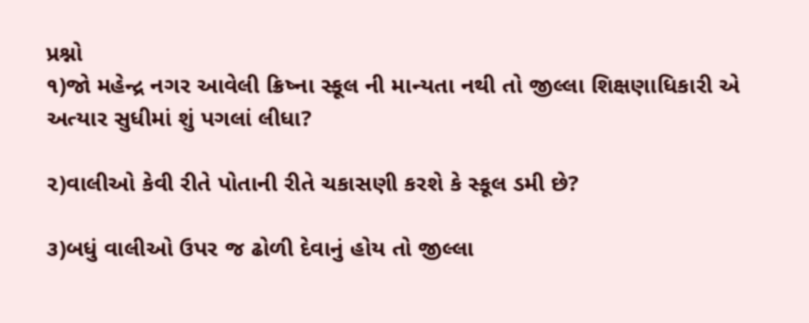પ્રશ્નો
૧)જો મહેન્દ્ર નગર આવેલી ક્રિષ્ના સ્કૂલ ની માન્યતા નથી તો જીલ્લા શિક્ષણાધિકારી એ અત્યાર સુધીમાં શું પગલાં લીધા?

૨)વાલીઓ કેવી રીતે પોતાની રીતે ચકાસણી કરશે કે સ્કૂલ ડમી છે?

૩)બધું વાલીઓ ઉપર જ ઢોળી દેવાનું હોય તો જીલ્લા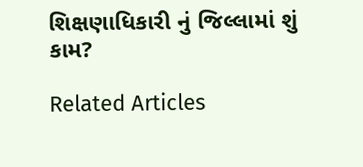શિક્ષણાધિકારી નું જિલ્લામાં શું કામ?

Related Articles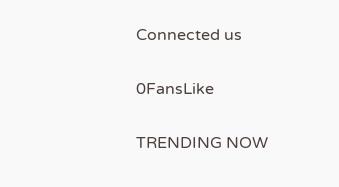Connected us

0FansLike

TRENDING NOW